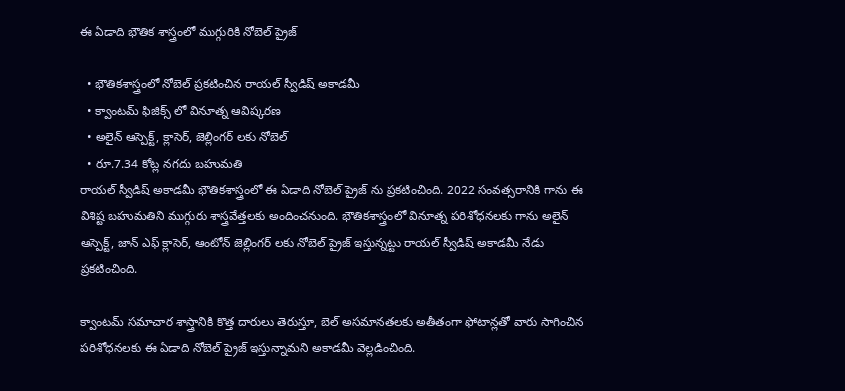ఈ ఏడాది భౌతిక శాస్త్రంలో ముగ్గురికి నోబెల్ ప్రైజ్

  • భౌతికశాస్త్రంలో నోబెల్ ప్రకటించిన రాయల్ స్వీడిష్ అకాడమీ
  • క్వాంటమ్ ఫిజిక్స్ లో వినూత్న ఆవిష్కరణ
  • అలైన్ ఆస్పెక్ట్, క్లాసెర్, జెల్లింగర్ లకు నోబెల్
  • రూ.7.34 కోట్ల నగదు బహుమతి
రాయల్ స్వీడిష్ అకాడమీ భౌతికశాస్త్రంలో ఈ ఏడాది నోబెల్ ప్రైజ్ ను ప్రకటించింది. 2022 సంవత్సరానికి గాను ఈ విశిష్ట బహుమతిని ముగ్గురు శాస్త్రవేత్తలకు అందించనుంది. భౌతికశాస్త్రంలో వినూత్న పరిశోధనలకు గాను అలైన్ ఆస్పెక్ట్, జాన్ ఎఫ్ క్లాసెర్, ఆంటోన్ జెల్లింగర్ లకు నోబెల్ ప్రైజ్ ఇస్తున్నట్టు రాయల్ స్వీడిష్ అకాడమీ నేడు ప్రకటించింది.

క్వాంటమ్ సమాచార శాస్త్రానికి కొత్త దారులు తెరుస్తూ, బెల్ అసమానతలకు అతీతంగా ఫోటాన్లతో వారు సాగించిన పరిశోధనలకు ఈ ఏడాది నోబెల్ ప్రైజ్ ఇస్తున్నామని అకాడమీ వెల్లడించింది.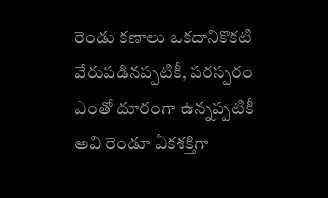రెండు కణాలు ఒకదానికొకటి వేరుపడినప్పటికీ, పరస్పరం ఎంతో దూరంగా ఉన్నప్పటికీ అవి రెండూ ఏకశక్తిగా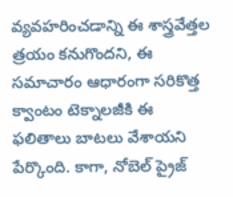వ్యవహరించడాన్ని ఈ శాస్త్రవేత్తల త్రయం కనుగొందని, ఈ సమాచారం ఆధారంగా సరికొత్త క్వాంటం టెక్నాలజీకి ఈ ఫలితాలు బాటలు వేశాయని పేర్కొంది. కాగా, నోబెల్ ప్రైజ్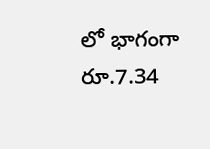లో భాగంగా రూ.7.34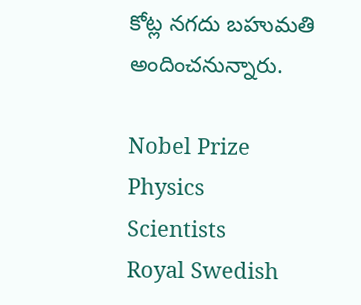కోట్ల నగదు బహుమతి అందించనున్నారు.

Nobel Prize
Physics
Scientists
Royal Swedish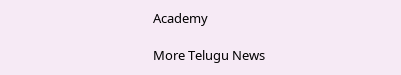Academy

More Telugu News